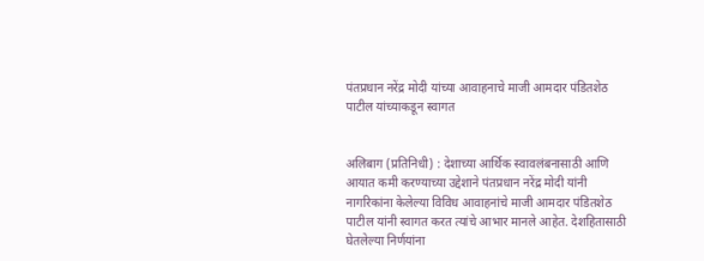पंतप्रधान नरेंद्र मोदी यांच्या आवाहनाचे माजी आमदार पंडितशेठ पाटील यांच्याकडून स्वागत


अलिबाग (प्रतिनिधी) : देशाच्या आर्थिक स्वावलंबनासाठी आणि आयात कमी करण्याच्या उद्देशाने पंतप्रधान नरेंद्र मोदी यांनी नागरिकांना केलेल्या विविध आवाहनांचे माजी आमदार पंडितशेठ पाटील यांनी स्वागत करत त्यांचे आभार मानले आहेत. देशहितासाठी घेतलेल्या निर्णयांना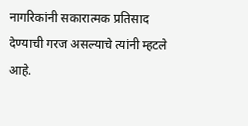नागरिकांनी सकारात्मक प्रतिसाद देण्याची गरज असल्याचे त्यांनी म्हटले आहे.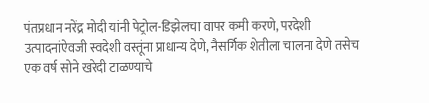पंतप्रधान नरेंद्र मोदी यांनी पेट्रोल-डिझेलचा वापर कमी करणे, परदेशी उत्पादनांऐवजी स्वदेशी वस्तूंना प्राधान्य देणे, नैसर्गिक शेतीला चालना देणे तसेच एक वर्ष सोने खरेदी टाळण्याचे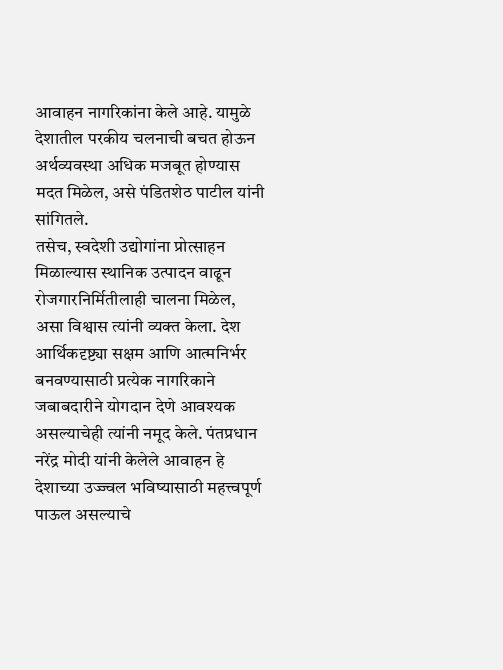आवाहन नागरिकांना केले आहे. यामुळे देशातील परकीय चलनाची बचत होऊन अर्थव्यवस्था अधिक मजबूत होण्यास मदत मिळेल, असे पंडितशेठ पाटील यांनी सांगितले.
तसेच, स्वदेशी उद्योगांना प्रोत्साहन मिळाल्यास स्थानिक उत्पादन वाढून रोजगारनिर्मितीलाही चालना मिळेल, असा विश्वास त्यांनी व्यक्त केला. देश आर्थिकदृष्ट्या सक्षम आणि आत्मनिर्भर बनवण्यासाठी प्रत्येक नागरिकाने जबाबदारीने योगदान देणे आवश्यक असल्याचेही त्यांनी नमूद केले. पंतप्रधान नरेंद्र मोदी यांनी केलेले आवाहन हे देशाच्या उज्ज्वल भविष्यासाठी महत्त्वपूर्ण पाऊल असल्याचे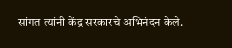सांगत त्यांनी केंद्र सरकारचे अभिनंदन केले.